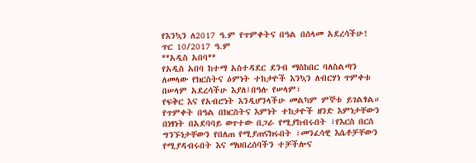የእንኳን ለ2017 ዓ.ም የጥምቀትና በዓል በሰላመ አደረሳችሁ!
ጥር 10/2017 ዓ.ም
**አዲስ አበባ**
የአዲስ አበባ ከተማ አስተዳደር ደንብ ማስከበር ባለስልጣን ለመላው የክርስትና ዕምነት ተከታዮች እንኳን ለብርሃነ ጥምቀቱ በሠላም አደረሳችሁ እያለ፤በዓሉ የሠላም፣
የፍቅር እና የአብሮነት እንዲሆንላችሁ መልካም ምኞቱ ይገልፃል።
የጥምቀት በዓል በክርስትና እምነት ተከታዮች ዘንድ እምነታቸውን በነፃነት በአደባባይ ወጥተው በጋራ የሚያከብሩበት ፣የእርስ በርስ ግንኙነታቸውን የበለጠ የሚያጠናክሩበት ፣መንፈሳዊ እሴቶቻቸውን የሚያዳብሩበት እና ማህበረሰባችን ተቻችሎና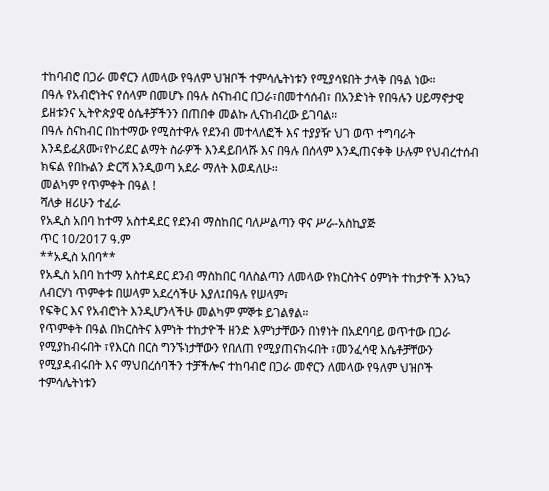ተከባብሮ በጋራ መኖርን ለመላው የዓለም ህዝቦች ተምሳሌትነቱን የሚያሳዩበት ታላቅ በዓል ነው።
በዓሉ የአብሮነትና የሰላም በመሆኑ በዓሉ ስናከብር በጋራ፣በመተሳሰብ፣ በአንድነት የበዓሉን ሀይማኖታዊ ይዘቱንና ኢትዮጵያዊ ዕሴቶቻችንን በጠበቀ መልኩ ሊናከብረው ይገባል።
በዓሉ ስናከብር በከተማው የሚስተዋሉ የደንብ መተላለፎች እና ተያያዥ ህገ ወጥ ተግባራት እንዳይፈጸሙ፣የኮሪደር ልማት ስራዎች እንዳይበላሹ እና በዓሉ በሰላም እንዲጠናቀቅ ሁሉም የህብረተሰብ ክፍል የበኩልን ድርሻ እንዲወጣ አደራ ማለት እወዳለሁ፡፡
መልካም የጥምቀት በዓል !
ሻለቃ ዘሪሁን ተፈራ
የአዲስ አበባ ከተማ አስተዳደር የደንብ ማስከበር ባለሥልጣን ዋና ሥራ-አስኪያጅ
ጥር 10/2017 ዓ.ም
**አዲስ አበባ**
የአዲስ አበባ ከተማ አስተዳደር ደንብ ማስከበር ባለስልጣን ለመላው የክርስትና ዕምነት ተከታዮች እንኳን ለብርሃነ ጥምቀቱ በሠላም አደረሳችሁ እያለ፤በዓሉ የሠላም፣
የፍቅር እና የአብሮነት እንዲሆንላችሁ መልካም ምኞቱ ይገልፃል።
የጥምቀት በዓል በክርስትና እምነት ተከታዮች ዘንድ እምነታቸውን በነፃነት በአደባባይ ወጥተው በጋራ የሚያከብሩበት ፣የእርስ በርስ ግንኙነታቸውን የበለጠ የሚያጠናክሩበት ፣መንፈሳዊ እሴቶቻቸውን የሚያዳብሩበት እና ማህበረሰባችን ተቻችሎና ተከባብሮ በጋራ መኖርን ለመላው የዓለም ህዝቦች ተምሳሌትነቱን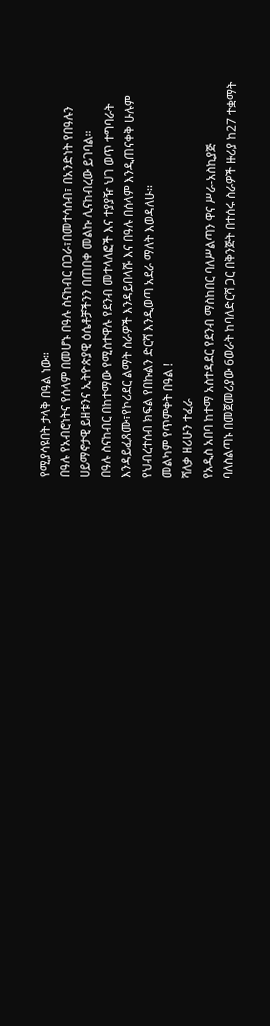የሚያሳዩበት ታላቅ በዓል ነው።
በዓሉ የአብሮነትና የሰላም በመሆኑ በዓሉ ስናከብር በጋራ፣በመተሳሰብ፣ በአንድነት የበዓሉን ሀይማኖታዊ ይዘቱንና ኢትዮጵያዊ ዕሴቶቻችንን በጠበቀ መልኩ ሊናከብረው ይገባል።
በዓሉ ስናከብር በከተማው የሚስተዋሉ የደንብ መተላለፎች እና ተያያዥ ህገ ወጥ ተግባራት እንዳይፈጸሙ፣የኮሪደር ልማት ስራዎች እንዳይበላሹ እና በዓሉ በሰላም እንዲጠናቀቅ ሁሉም የህብረተሰብ ክፍል የበኩልን ድርሻ እንዲወጣ አደራ ማለት እወዳለሁ፡፡
መልካም የጥምቀት በዓል !
ሻለቃ ዘሪሁን ተፈራ
የአዲስ አበባ ከተማ አስተዳደር የደንብ ማስከበር ባለሥልጣን ዋና ሥራ-አስኪያጅ
ባለስልጣኑ በመጀመሪያው 6ወራት ከባለድርሻ ጋር በቅንጅት በተሰሩ ስራዎች ዙሪያ ከ27 ተቋማት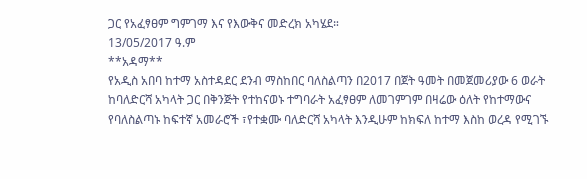ጋር የአፈፃፀም ግምገማ እና የእውቅና መድረክ አካሄደ።
13/05/2017 ዓ.ም
**አዳማ**
የአዲስ አበባ ከተማ አስተዳደር ደንብ ማስከበር ባለስልጣን በ2017 በጀት ዓመት በመጀመሪያው 6 ወራት ከባለድርሻ አካላት ጋር በቅንጅት የተከናወኑ ተግባራት አፈፃፀም ለመገምገም በዛሬው ዕለት የከተማውና የባለስልጣኑ ከፍተኛ አመራሮች ፣የተቋሙ ባለድርሻ አካላት እንዲሁም ከክፍለ ከተማ እስከ ወረዳ የሚገኙ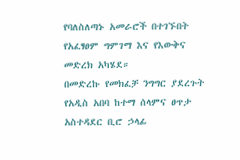የባለስለጣኑ አመራሮች በተገኙበት የአፈፃፀም ግምገማ እና የእውቅና መድረክ አካሄደ።
በመድረኩ የመክፈቻ ንግግር ያደረጉት የአዲስ አበባ ከተማ ሰላምና ፀጥታ አስተዳደር ቢሮ ኃላፊ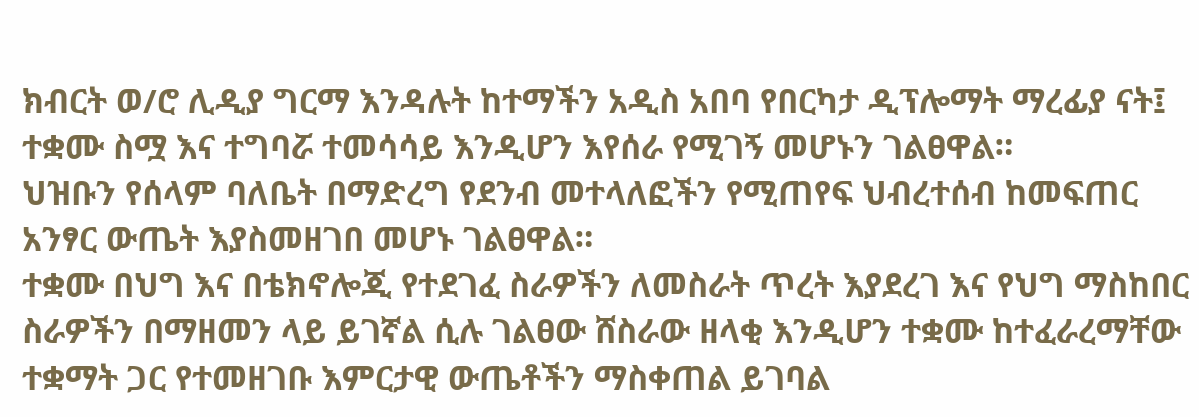ክብርት ወ/ሮ ሊዲያ ግርማ እንዳሉት ከተማችን አዲስ አበባ የበርካታ ዲፕሎማት ማረፊያ ናት፤ ተቋሙ ስሟ እና ተግባሯ ተመሳሳይ እንዲሆን እየሰራ የሚገኝ መሆኑን ገልፀዋል።
ህዝቡን የሰላም ባለቤት በማድረግ የደንብ መተላለፎችን የሚጠየፍ ህብረተሰብ ከመፍጠር አንፃር ውጤት እያስመዘገበ መሆኑ ገልፀዋል።
ተቋሙ በህግ እና በቴክኖሎጂ የተደገፈ ስራዎችን ለመስራት ጥረት እያደረገ እና የህግ ማስከበር ስራዎችን በማዘመን ላይ ይገኛል ሲሉ ገልፀው ሸስራው ዘላቂ እንዲሆን ተቋሙ ከተፈራረማቸው ተቋማት ጋር የተመዘገቡ እምርታዊ ውጤቶችን ማስቀጠል ይገባል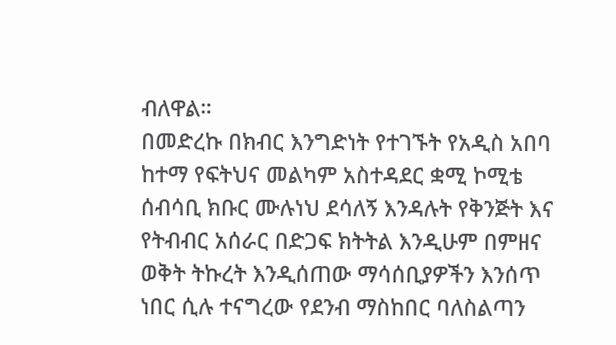ብለዋል።
በመድረኩ በክብር እንግድነት የተገኙት የአዲስ አበባ ከተማ የፍትህና መልካም አስተዳደር ቋሚ ኮሚቴ ሰብሳቢ ክቡር ሙሉነህ ደሳለኝ እንዳሉት የቅንጅት እና የትብብር አሰራር በድጋፍ ክትትል እንዲሁም በምዘና ወቅት ትኩረት እንዲሰጠው ማሳሰቢያዎችን እንሰጥ ነበር ሲሉ ተናግረው የደንብ ማስከበር ባለስልጣን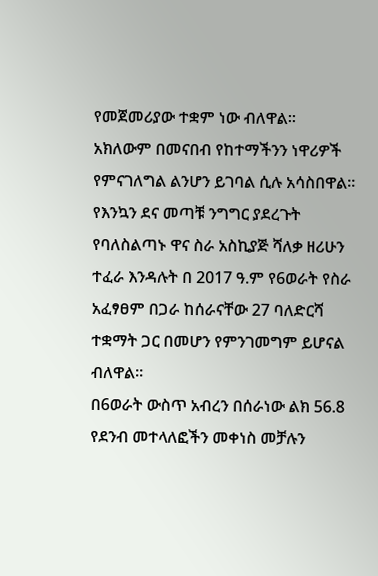የመጀመሪያው ተቋም ነው ብለዋል።
አክለውም በመናበብ የከተማችንን ነዋሪዎች የምናገለግል ልንሆን ይገባል ሲሉ አሳስበዋል።
የእንኳን ደና መጣቹ ንግግር ያደረጉት የባለስልጣኑ ዋና ስራ አስኪያጅ ሻለቃ ዘሪሁን ተፈራ እንዳሉት በ 2017 ዓ.ም የ6ወራት የስራ አፈፃፀም በጋራ ከሰራናቸው 27 ባለድርሻ ተቋማት ጋር በመሆን የምንገመግም ይሆናል ብለዋል።
በ6ወራት ውስጥ አብረን በሰራነው ልክ 56.8 የደንብ መተላለፎችን መቀነስ መቻሉን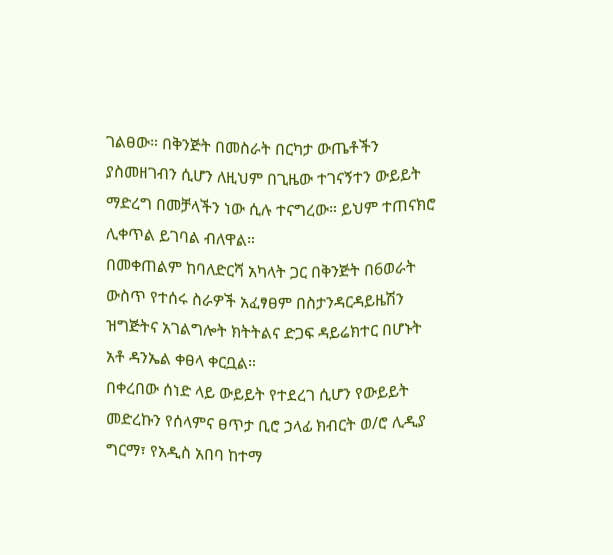ገልፀው። በቅንጅት በመስራት በርካታ ውጤቶችን ያስመዘገብን ሲሆን ለዚህም በጊዜው ተገናኝተን ውይይት ማድረግ በመቻላችን ነው ሲሉ ተናግረው። ይህም ተጠናክሮ ሊቀጥል ይገባል ብለዋል።
በመቀጠልም ከባለድርሻ አካላት ጋር በቅንጅት በ6ወራት ውስጥ የተሰሩ ስራዎች አፈፃፀም በስታንዳርዳይዜሽን ዝግጅትና አገልግሎት ክትትልና ድጋፍ ዳይሬክተር በሆኑት አቶ ዳንኤል ቀፀላ ቀርቧል።
በቀረበው ሰነድ ላይ ውይይት የተደረገ ሲሆን የውይይት መድረኩን የሰላምና ፀጥታ ቢሮ ኃላፊ ክብርት ወ/ሮ ሊዲያ ግርማ፣ የአዲስ አበባ ከተማ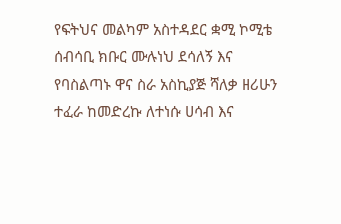የፍትህና መልካም አስተዳደር ቋሚ ኮሚቴ ሰብሳቢ ክቡር ሙሉነህ ደሳለኝ እና የባስልጣኑ ዋና ስራ አስኪያጅ ሻለቃ ዘሪሁን ተፈራ ከመድረኩ ለተነሱ ሀሳብ እና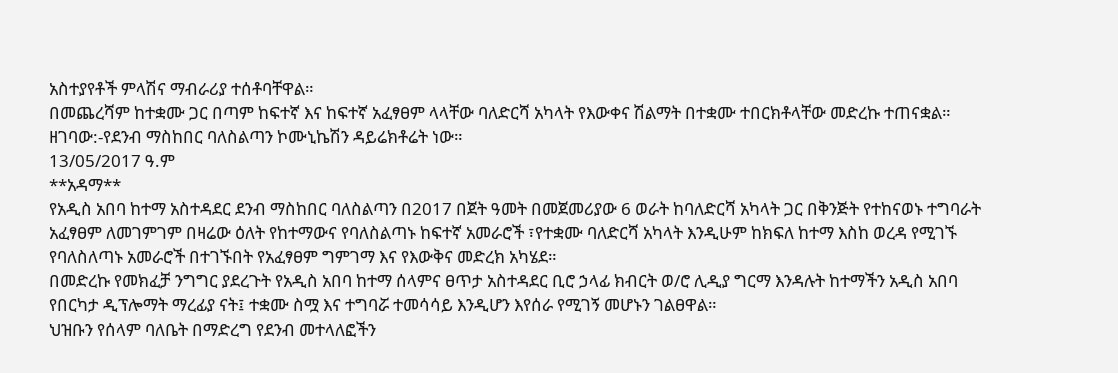አስተያየቶች ምላሽና ማብራሪያ ተሰቶባቸዋል።
በመጨረሻም ከተቋሙ ጋር በጣም ከፍተኛ እና ከፍተኛ አፈፃፀም ላላቸው ባለድርሻ አካላት የእውቀና ሽልማት በተቋሙ ተበርክቶላቸው መድረኩ ተጠናቋል።
ዘገባው:-የደንብ ማስከበር ባለስልጣን ኮሙኒኬሽን ዳይሬክቶሬት ነው።
13/05/2017 ዓ.ም
**አዳማ**
የአዲስ አበባ ከተማ አስተዳደር ደንብ ማስከበር ባለስልጣን በ2017 በጀት ዓመት በመጀመሪያው 6 ወራት ከባለድርሻ አካላት ጋር በቅንጅት የተከናወኑ ተግባራት አፈፃፀም ለመገምገም በዛሬው ዕለት የከተማውና የባለስልጣኑ ከፍተኛ አመራሮች ፣የተቋሙ ባለድርሻ አካላት እንዲሁም ከክፍለ ከተማ እስከ ወረዳ የሚገኙ የባለስለጣኑ አመራሮች በተገኙበት የአፈፃፀም ግምገማ እና የእውቅና መድረክ አካሄደ።
በመድረኩ የመክፈቻ ንግግር ያደረጉት የአዲስ አበባ ከተማ ሰላምና ፀጥታ አስተዳደር ቢሮ ኃላፊ ክብርት ወ/ሮ ሊዲያ ግርማ እንዳሉት ከተማችን አዲስ አበባ የበርካታ ዲፕሎማት ማረፊያ ናት፤ ተቋሙ ስሟ እና ተግባሯ ተመሳሳይ እንዲሆን እየሰራ የሚገኝ መሆኑን ገልፀዋል።
ህዝቡን የሰላም ባለቤት በማድረግ የደንብ መተላለፎችን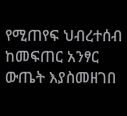የሚጠየፍ ህብረተሰብ ከመፍጠር አንፃር ውጤት እያስመዘገበ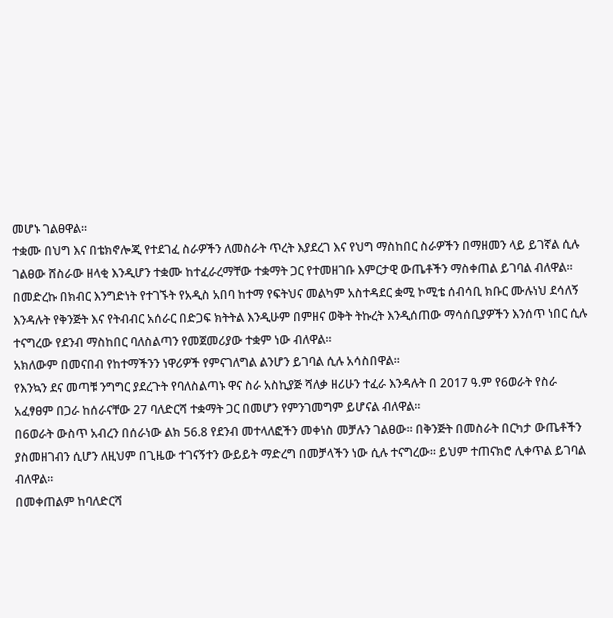መሆኑ ገልፀዋል።
ተቋሙ በህግ እና በቴክኖሎጂ የተደገፈ ስራዎችን ለመስራት ጥረት እያደረገ እና የህግ ማስከበር ስራዎችን በማዘመን ላይ ይገኛል ሲሉ ገልፀው ሸስራው ዘላቂ እንዲሆን ተቋሙ ከተፈራረማቸው ተቋማት ጋር የተመዘገቡ እምርታዊ ውጤቶችን ማስቀጠል ይገባል ብለዋል።
በመድረኩ በክብር እንግድነት የተገኙት የአዲስ አበባ ከተማ የፍትህና መልካም አስተዳደር ቋሚ ኮሚቴ ሰብሳቢ ክቡር ሙሉነህ ደሳለኝ እንዳሉት የቅንጅት እና የትብብር አሰራር በድጋፍ ክትትል እንዲሁም በምዘና ወቅት ትኩረት እንዲሰጠው ማሳሰቢያዎችን እንሰጥ ነበር ሲሉ ተናግረው የደንብ ማስከበር ባለስልጣን የመጀመሪያው ተቋም ነው ብለዋል።
አክለውም በመናበብ የከተማችንን ነዋሪዎች የምናገለግል ልንሆን ይገባል ሲሉ አሳስበዋል።
የእንኳን ደና መጣቹ ንግግር ያደረጉት የባለስልጣኑ ዋና ስራ አስኪያጅ ሻለቃ ዘሪሁን ተፈራ እንዳሉት በ 2017 ዓ.ም የ6ወራት የስራ አፈፃፀም በጋራ ከሰራናቸው 27 ባለድርሻ ተቋማት ጋር በመሆን የምንገመግም ይሆናል ብለዋል።
በ6ወራት ውስጥ አብረን በሰራነው ልክ 56.8 የደንብ መተላለፎችን መቀነስ መቻሉን ገልፀው። በቅንጅት በመስራት በርካታ ውጤቶችን ያስመዘገብን ሲሆን ለዚህም በጊዜው ተገናኝተን ውይይት ማድረግ በመቻላችን ነው ሲሉ ተናግረው። ይህም ተጠናክሮ ሊቀጥል ይገባል ብለዋል።
በመቀጠልም ከባለድርሻ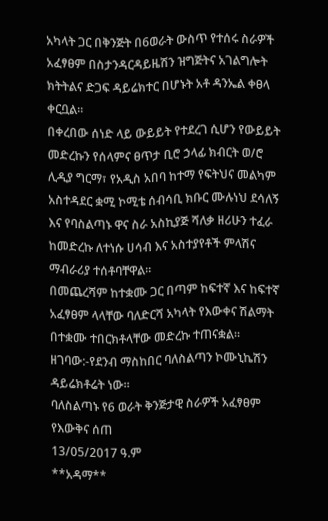አካላት ጋር በቅንጅት በ6ወራት ውስጥ የተሰሩ ስራዎች አፈፃፀም በስታንዳርዳይዜሽን ዝግጅትና አገልግሎት ክትትልና ድጋፍ ዳይሬክተር በሆኑት አቶ ዳንኤል ቀፀላ ቀርቧል።
በቀረበው ሰነድ ላይ ውይይት የተደረገ ሲሆን የውይይት መድረኩን የሰላምና ፀጥታ ቢሮ ኃላፊ ክብርት ወ/ሮ ሊዲያ ግርማ፣ የአዲስ አበባ ከተማ የፍትህና መልካም አስተዳደር ቋሚ ኮሚቴ ሰብሳቢ ክቡር ሙሉነህ ደሳለኝ እና የባስልጣኑ ዋና ስራ አስኪያጅ ሻለቃ ዘሪሁን ተፈራ ከመድረኩ ለተነሱ ሀሳብ እና አስተያየቶች ምላሽና ማብራሪያ ተሰቶባቸዋል።
በመጨረሻም ከተቋሙ ጋር በጣም ከፍተኛ እና ከፍተኛ አፈፃፀም ላላቸው ባለድርሻ አካላት የእውቀና ሽልማት በተቋሙ ተበርክቶላቸው መድረኩ ተጠናቋል።
ዘገባው:-የደንብ ማስከበር ባለስልጣን ኮሙኒኬሽን ዳይሬክቶሬት ነው።
ባለስልጣኑ የ6 ወራት ቅንጅታዊ ስራዎች አፈፃፀም የእውቅና ሰጠ
13/05/2017 ዓ.ም
**አዳማ**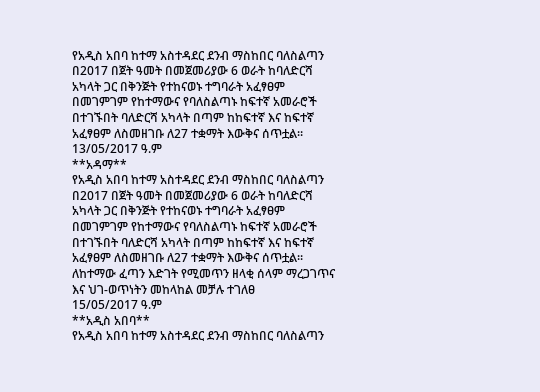የአዲስ አበባ ከተማ አስተዳደር ደንብ ማስከበር ባለስልጣን በ2017 በጀት ዓመት በመጀመሪያው 6 ወራት ከባለድርሻ አካላት ጋር በቅንጅት የተከናወኑ ተግባራት አፈፃፀም በመገምገም የከተማውና የባለስልጣኑ ከፍተኛ አመራሮች በተገኙበት ባለድርሻ አካላት በጣም ከከፍተኛ እና ከፍተኛ አፈፃፀም ለስመዘገቡ ለ27 ተቋማት እውቅና ሰጥቷል።
13/05/2017 ዓ.ም
**አዳማ**
የአዲስ አበባ ከተማ አስተዳደር ደንብ ማስከበር ባለስልጣን በ2017 በጀት ዓመት በመጀመሪያው 6 ወራት ከባለድርሻ አካላት ጋር በቅንጅት የተከናወኑ ተግባራት አፈፃፀም በመገምገም የከተማውና የባለስልጣኑ ከፍተኛ አመራሮች በተገኙበት ባለድርሻ አካላት በጣም ከከፍተኛ እና ከፍተኛ አፈፃፀም ለስመዘገቡ ለ27 ተቋማት እውቅና ሰጥቷል።
ለከተማው ፈጣን እድገት የሚመጥን ዘላቂ ሰላም ማረጋገጥና እና ህገ-ወጥነትን መከላከል መቻሉ ተገለፀ
15/05/2017 ዓ.ም
**አዲስ አበባ**
የአዲስ አበባ ከተማ አስተዳደር ደንብ ማስከበር ባለስልጣን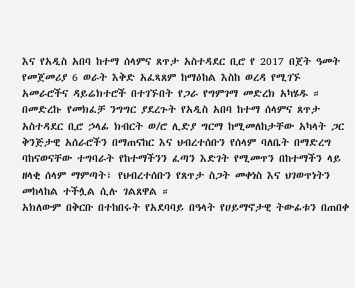እና የአዲስ አበባ ከተማ ሰላምና ጸጥታ አስተዳደር ቢሮ የ 2017 በጀት ዓመት የመጀመሪያ 6 ወራት እቅድ አፈጻጸም ከማዕከል እስከ ወረዳ የሚገኙ አመራሮችና ዳይሬክተሮች በተገኙበት የጋራ የግምገማ መድረክ አካሄዱ ።
በመድረኩ የመክፈቻ ንግግር ያደረጉት የአዲስ አበባ ከተማ ሰላምና ጸጥታ አስተዳደር ቢሮ ኃላፊ ክብርት ወ/ሮ ሊድያ ግርማ ከሚመለከታቸው አካላት ጋር ቅንጅታዊ አሰራሮችን በማጠናከር እና ህብረተሰቡን የሰላም ባለቤት በማድረግ ባከናወናቸው ተግባራት የከተማችንን ፈጣን እድገት የሚመጥን በከተማችን ላይ ዘላቂ ሰላም ማምጣት፣ የህብረተሰቡን የጸጥታ ስጋት መቀነስ እና ህገወጥነትን መከላከል ተችሏል ሲሉ ገልጸዋል ።
አክለውም በቅርቡ በተከበሩት የአደባባይ በዓላት የሀይማኖታዊ ትውፊቱን በጠበቀ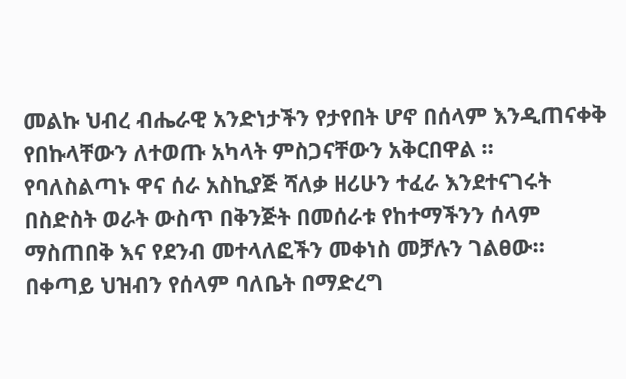መልኩ ህብረ ብሔራዊ አንድነታችን የታየበት ሆኖ በሰላም እንዲጠናቀቅ የበኩላቸውን ለተወጡ አካላት ምስጋናቸውን አቅርበዋል ።
የባለስልጣኑ ዋና ሰራ አስኪያጅ ሻለቃ ዘሪሁን ተፈራ እንደተናገሩት በስድስት ወራት ውስጥ በቅንጅት በመሰራቱ የከተማችንን ሰላም ማስጠበቅ እና የደንብ መተላለፎችን መቀነስ መቻሉን ገልፀው።
በቀጣይ ህዝብን የሰላም ባለቤት በማድረግ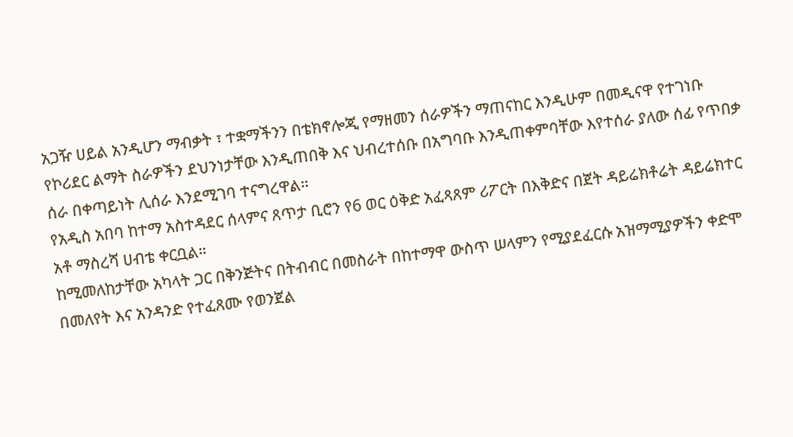አጋዥ ሀይል አንዲሆን ማብቃት ፣ ተቋማችንን በቴክኖሎጂ የማዘመን ሰራዎችን ማጠናከር እንዲሁም በመዲናዋ የተገነቡ የኮሪደር ልማት ስራዎችን ደህንነታቸው እንዲጠበቅ እና ህብረተሰቡ በአግባቡ እንዲጠቀምባቸው እየተሰራ ያለው ሰፊ የጥበቃ ሰራ በቀጣይነት ሊሰራ እንደሚገባ ተናግረዋል።
የአዲስ አበባ ከተማ አስተዳደር ሰላምና ጸጥታ ቢሮን የ6 ወር ዕቅድ አፈጻጸም ሪፖርት በእቅድና በጀት ዳይሬክቶሬት ዳይሬክተር አቶ ማስረሻ ሀብቴ ቀርቧል።
ከሚመለከታቸው አካላት ጋር በቅንጅትና በትብብር በመስራት በከተማዋ ውስጥ ሠላምን የሚያደፈርሱ አዝማሚያዎችን ቀድሞ በመለየት እና አንዳንድ የተፈጸሙ የወንጀል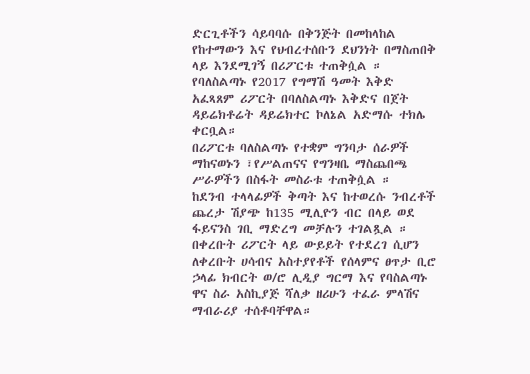ድርጊቶችን ሳይባባሱ በቅንጅት በመከላከል የከተማውን እና የህብረተሰቡን ደህንነት በማስጠበቅ ላይ እንደሚገኝ በሪፖርቱ ተጠቅሷል ።
የባለስልጣኑ የ2017 የግማሽ ዓመት እቅድ አፈጻጸም ሪፖርት በባለስልጣኑ እቅድና በጀት ዳይሬክቶሬት ዳይሬክተር ኮለኔል አድማሱ ተክሌ ቀርቧል።
በሪፖርቱ ባለስልጣኑ የተቋም ግንባታ ሰራዎች ማከናወኑን ፣የሥልጠናና የግንዛቤ ማስጨበጫ ሥራዎችን በስፋት መስራቱ ተጠቅሷል ።
ከደንብ ተላላፊዎች ቅጣት እና ከተወረሱ ንብረቶች ጨረታ ሽያጭ ከ135 ሚሊዮን ብር በላይ ወደ ፋይናንስ ገቢ ማድረግ መቻሉን ተገልጿል ።
በቀረቡት ሪፖርት ላይ ውይይት የተደረገ ሲሆን ለቀረቡት ሀሳብና አስተያየቶች የሰላምና ፀጥታ ቢሮ ኃላፊ ክብርት ወ/ሮ ሊዲያ ግርማ እና የባስልጣኑ ዋና ስራ አስኪያጅ ሻለቃ ዘሪሁን ተፈራ ምላሽና ማብራሪያ ተሰቶባቸዋል።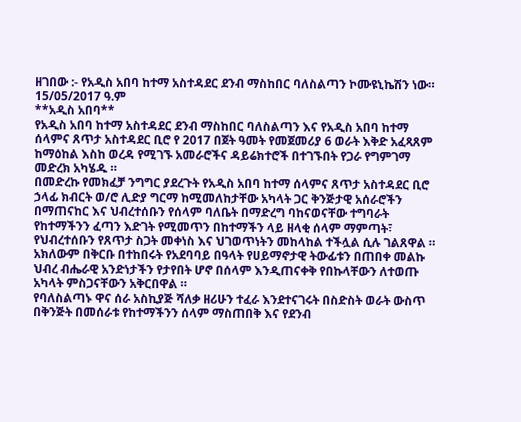ዘገበው :- የአዲስ አበባ ከተማ አስተዳደር ደንብ ማስከበር ባለስልጣን ኮሙዩኒኬሽን ነው።
15/05/2017 ዓ.ም
**አዲስ አበባ**
የአዲስ አበባ ከተማ አስተዳደር ደንብ ማስከበር ባለስልጣን እና የአዲስ አበባ ከተማ ሰላምና ጸጥታ አስተዳደር ቢሮ የ 2017 በጀት ዓመት የመጀመሪያ 6 ወራት እቅድ አፈጻጸም ከማዕከል እስከ ወረዳ የሚገኙ አመራሮችና ዳይሬክተሮች በተገኙበት የጋራ የግምገማ መድረክ አካሄዱ ።
በመድረኩ የመክፈቻ ንግግር ያደረጉት የአዲስ አበባ ከተማ ሰላምና ጸጥታ አስተዳደር ቢሮ ኃላፊ ክብርት ወ/ሮ ሊድያ ግርማ ከሚመለከታቸው አካላት ጋር ቅንጅታዊ አሰራሮችን በማጠናከር እና ህብረተሰቡን የሰላም ባለቤት በማድረግ ባከናወናቸው ተግባራት የከተማችንን ፈጣን እድገት የሚመጥን በከተማችን ላይ ዘላቂ ሰላም ማምጣት፣ የህብረተሰቡን የጸጥታ ስጋት መቀነስ እና ህገወጥነትን መከላከል ተችሏል ሲሉ ገልጸዋል ።
አክለውም በቅርቡ በተከበሩት የአደባባይ በዓላት የሀይማኖታዊ ትውፊቱን በጠበቀ መልኩ ህብረ ብሔራዊ አንድነታችን የታየበት ሆኖ በሰላም እንዲጠናቀቅ የበኩላቸውን ለተወጡ አካላት ምስጋናቸውን አቅርበዋል ።
የባለስልጣኑ ዋና ሰራ አስኪያጅ ሻለቃ ዘሪሁን ተፈራ እንደተናገሩት በስድስት ወራት ውስጥ በቅንጅት በመሰራቱ የከተማችንን ሰላም ማስጠበቅ እና የደንብ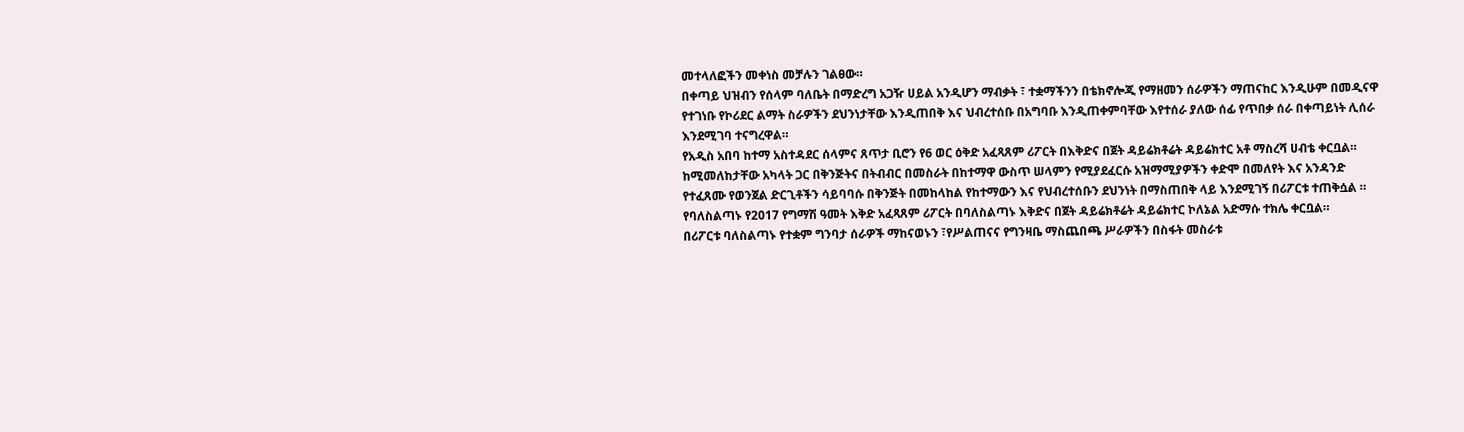መተላለፎችን መቀነስ መቻሉን ገልፀው።
በቀጣይ ህዝብን የሰላም ባለቤት በማድረግ አጋዥ ሀይል አንዲሆን ማብቃት ፣ ተቋማችንን በቴክኖሎጂ የማዘመን ሰራዎችን ማጠናከር እንዲሁም በመዲናዋ የተገነቡ የኮሪደር ልማት ስራዎችን ደህንነታቸው እንዲጠበቅ እና ህብረተሰቡ በአግባቡ እንዲጠቀምባቸው እየተሰራ ያለው ሰፊ የጥበቃ ሰራ በቀጣይነት ሊሰራ እንደሚገባ ተናግረዋል።
የአዲስ አበባ ከተማ አስተዳደር ሰላምና ጸጥታ ቢሮን የ6 ወር ዕቅድ አፈጻጸም ሪፖርት በእቅድና በጀት ዳይሬክቶሬት ዳይሬክተር አቶ ማስረሻ ሀብቴ ቀርቧል።
ከሚመለከታቸው አካላት ጋር በቅንጅትና በትብብር በመስራት በከተማዋ ውስጥ ሠላምን የሚያደፈርሱ አዝማሚያዎችን ቀድሞ በመለየት እና አንዳንድ የተፈጸሙ የወንጀል ድርጊቶችን ሳይባባሱ በቅንጅት በመከላከል የከተማውን እና የህብረተሰቡን ደህንነት በማስጠበቅ ላይ እንደሚገኝ በሪፖርቱ ተጠቅሷል ።
የባለስልጣኑ የ2017 የግማሽ ዓመት እቅድ አፈጻጸም ሪፖርት በባለስልጣኑ እቅድና በጀት ዳይሬክቶሬት ዳይሬክተር ኮለኔል አድማሱ ተክሌ ቀርቧል።
በሪፖርቱ ባለስልጣኑ የተቋም ግንባታ ሰራዎች ማከናወኑን ፣የሥልጠናና የግንዛቤ ማስጨበጫ ሥራዎችን በስፋት መስራቱ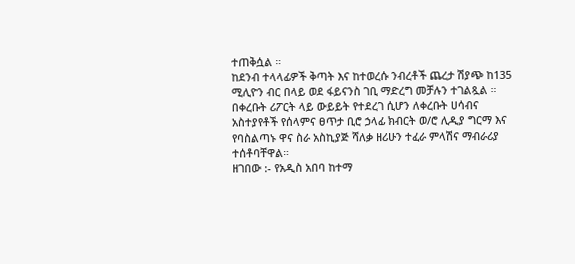ተጠቅሷል ።
ከደንብ ተላላፊዎች ቅጣት እና ከተወረሱ ንብረቶች ጨረታ ሽያጭ ከ135 ሚሊዮን ብር በላይ ወደ ፋይናንስ ገቢ ማድረግ መቻሉን ተገልጿል ።
በቀረቡት ሪፖርት ላይ ውይይት የተደረገ ሲሆን ለቀረቡት ሀሳብና አስተያየቶች የሰላምና ፀጥታ ቢሮ ኃላፊ ክብርት ወ/ሮ ሊዲያ ግርማ እና የባስልጣኑ ዋና ስራ አስኪያጅ ሻለቃ ዘሪሁን ተፈራ ምላሽና ማብራሪያ ተሰቶባቸዋል።
ዘገበው :- የአዲስ አበባ ከተማ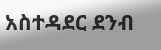አስተዳደር ደንብ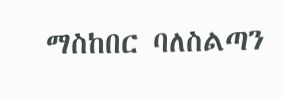ማስከበር ባለስልጣን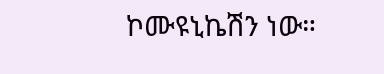ኮሙዩኒኬሽን ነው።